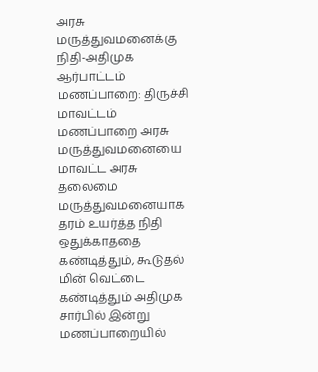அரசு மருத்துவமனைக்கு நிதி-அதிமுக ஆர்பாட்டம்
மணப்பாறை: திருச்சி மாவட்டம் மணப்பாறை அரசு மருத்துவமனையை மாவட்ட அரசு தலைமை மருத்துவமனையாக தரம் உயர்த்த நிதி ஒதுக்காததை கண்டித்தும், கூடுதல் மின் வெட்டை கண்டித்தும் அதிமுக சார்பில் இன்று மணப்பாறையில்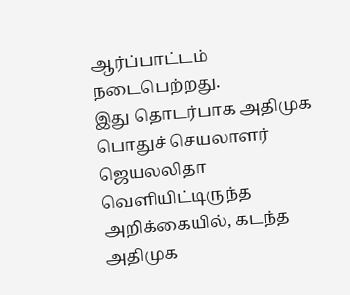ஆர்ப்பாட்டம் நடைபெற்றது.
இது தொடர்பாக அதிமுக பொதுச் செயலாளர் ஜெயலலிதா வெளியிட்டிருந்த அறிக்கையில், கடந்த அதிமுக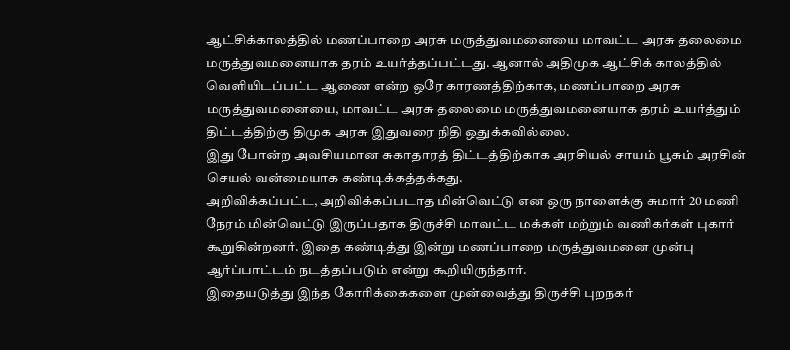ஆட்சிக்காலத்தில் மணப்பாறை அரசு மருத்துவமனையை மாவட்ட அரசு தலைமை மருத்துவமனையாக தரம் உயர்த்தப்பட்டது. ஆனால் அதிமுக ஆட்சிக் காலத்தில் வெளியிடப்பட்ட ஆணை என்ற ஒரே காரணத்திற்காக, மணப்பாறை அரசு மருத்துவமனையை, மாவட்ட அரசு தலைமை மருத்துவமனையாக தரம் உயர்த்தும் திட்டத்திற்கு திமுக அரசு இதுவரை நிதி ஒதுக்கவில்லை.
இது போன்ற அவசியமான சுகாதாரத் திட்டத்திற்காக அரசியல் சாயம் பூசும் அரசின் செயல் வன்மையாக கண்டிக்கத்தக்கது.
அறிவிக்கப்பட்ட, அறிவிக்கப்படாத மின்வெட்டு என ஒரு நாளைக்கு சுமார் 20 மணி நேரம் மின்வெட்டு இருப்பதாக திருச்சி மாவட்ட மக்கள் மற்றும் வணிகர்கள் புகார் கூறுகின்றனர். இதை கண்டித்து இன்று மணப்பாறை மருத்துவமனை முன்பு ஆர்ப்பாட்டம் நடத்தப்படும் என்று கூறியிருந்தார்.
இதையடுத்து இந்த கோரிக்கைகளை முன்வைத்து திருச்சி புறநகர்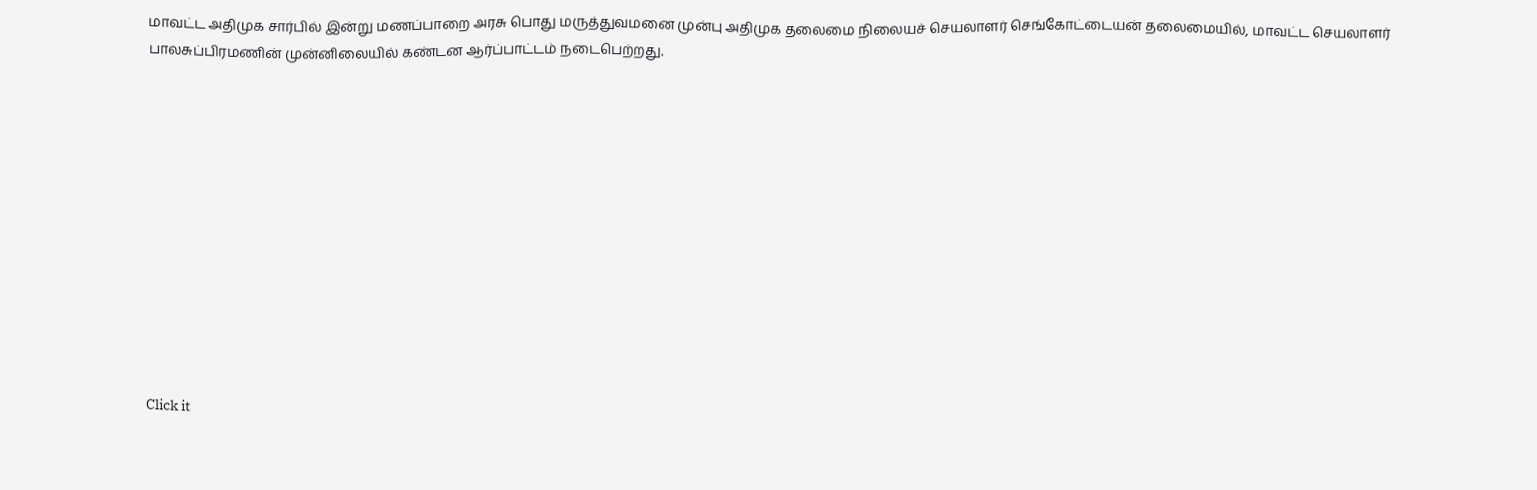மாவட்ட அதிமுக சார்பில் இன்று மணப்பாறை அரசு பொது மருத்துவமனை முன்பு அதிமுக தலைமை நிலையச் செயலாளர் செங்கோட்டையன் தலைமையில், மாவட்ட செயலாளர் பாலசுப்பிரமணின் முன்னிலையில் கண்டன ஆர்ப்பாட்டம் நடைபெற்றது.












Click it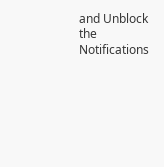and Unblock the Notifications